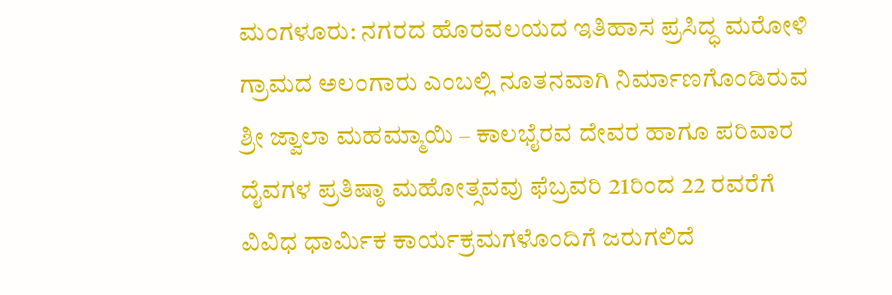ಮಂಗಳೂರು: ನಗರದ ಹೊರವಲಯದ ಇತಿಹಾಸ ಪ್ರಸಿದ್ಧ ಮರೋಳಿ ಗ್ರಾಮದ ಅಲಂಗಾರು ಎಂಬಲ್ಲಿ ನೂತನವಾಗಿ ನಿರ್ಮಾಣಗೊಂಡಿರುವ ಶ್ರೀ ಜ್ವಾಲಾ ಮಹಮ್ಮಾಯಿ – ಕಾಲಭೈರವ ದೇವರ ಹಾಗೂ ಪರಿವಾರ ದೈವಗಳ ಪ್ರತಿಷ್ಠಾ ಮಹೋತ್ಸವವು ಫೆಬ್ರವರಿ 21ರಿಂದ 22 ರವರೆಗೆ ವಿವಿಧ ಧಾರ್ಮಿಕ ಕಾರ್ಯಕ್ರಮಗಳೊಂದಿಗೆ ಜರುಗಲಿದೆ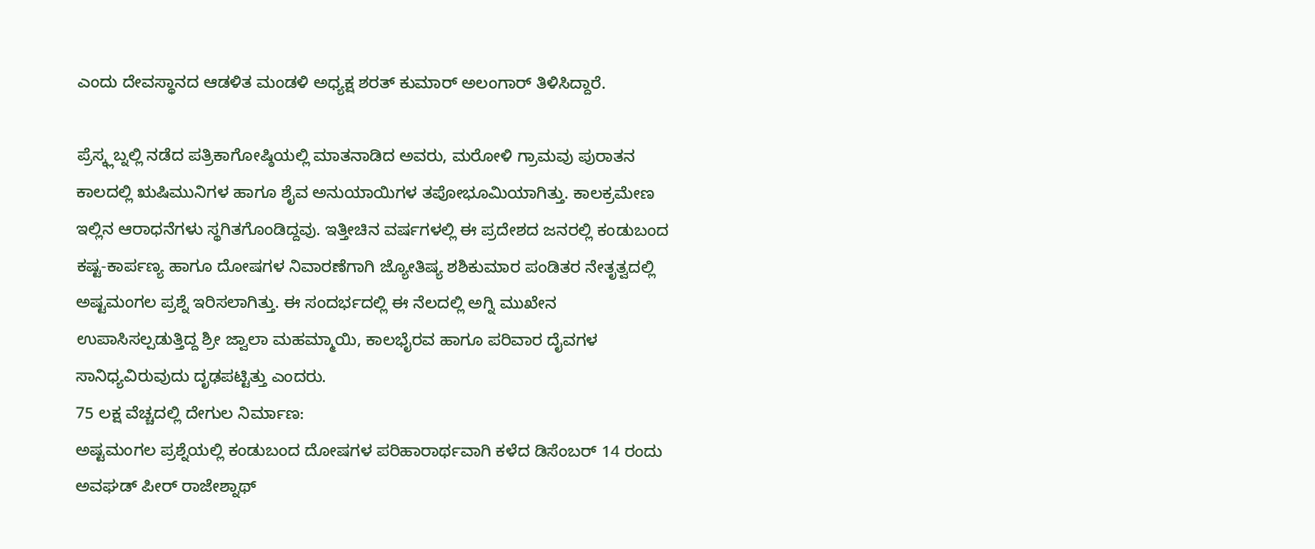ಎಂದು ದೇವಸ್ಥಾನದ ಆಡಳಿತ ಮಂಡಳಿ ಅಧ್ಯಕ್ಷ ಶರತ್ ಕುಮಾರ್ ಅಲಂಗಾರ್ ತಿಳಿಸಿದ್ದಾರೆ.

ಪ್ರೆಸ್ಕ್ಲಬ್ನಲ್ಲಿ ನಡೆದ ಪತ್ರಿಕಾಗೋಷ್ಠಿಯಲ್ಲಿ ಮಾತನಾಡಿದ ಅವರು, ಮರೋಳಿ ಗ್ರಾಮವು ಪುರಾತನ ಕಾಲದಲ್ಲಿ ಋಷಿಮುನಿಗಳ ಹಾಗೂ ಶೈವ ಅನುಯಾಯಿಗಳ ತಪೋಭೂಮಿಯಾಗಿತ್ತು. ಕಾಲಕ್ರಮೇಣ ಇಲ್ಲಿನ ಆರಾಧನೆಗಳು ಸ್ಥಗಿತಗೊಂಡಿದ್ದವು. ಇತ್ತೀಚಿನ ವರ್ಷಗಳಲ್ಲಿ ಈ ಪ್ರದೇಶದ ಜನರಲ್ಲಿ ಕಂಡುಬಂದ ಕಷ್ಟ-ಕಾರ್ಪಣ್ಯ ಹಾಗೂ ದೋಷಗಳ ನಿವಾರಣೆಗಾಗಿ ಜ್ಯೋತಿಷ್ಯ ಶಶಿಕುಮಾರ ಪಂಡಿತರ ನೇತೃತ್ವದಲ್ಲಿ ಅಷ್ಟಮಂಗಲ ಪ್ರಶ್ನೆ ಇರಿಸಲಾಗಿತ್ತು. ಈ ಸಂದರ್ಭದಲ್ಲಿ ಈ ನೆಲದಲ್ಲಿ ಅಗ್ನಿ ಮುಖೇನ ಉಪಾಸಿಸಲ್ಪಡುತ್ತಿದ್ದ ಶ್ರೀ ಜ್ವಾಲಾ ಮಹಮ್ಮಾಯಿ, ಕಾಲಭೈರವ ಹಾಗೂ ಪರಿವಾರ ದೈವಗಳ ಸಾನಿಧ್ಯವಿರುವುದು ದೃಢಪಟ್ಟಿತ್ತು ಎಂದರು.
75 ಲಕ್ಷ ವೆಚ್ಚದಲ್ಲಿ ದೇಗುಲ ನಿರ್ಮಾಣ:
ಅಷ್ಟಮಂಗಲ ಪ್ರಶ್ನೆಯಲ್ಲಿ ಕಂಡುಬಂದ ದೋಷಗಳ ಪರಿಹಾರಾರ್ಥವಾಗಿ ಕಳೆದ ಡಿಸೆಂಬರ್ 14 ರಂದು ಅವಘಡ್ ಪೀರ್ ರಾಜೇಶ್ನಾಥ್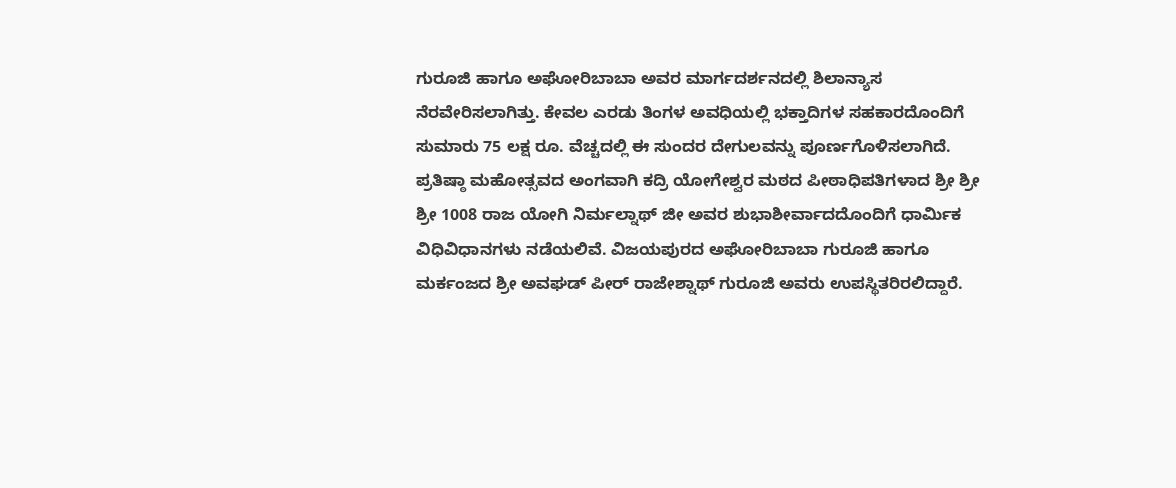ಗುರೂಜಿ ಹಾಗೂ ಅಘೋರಿಬಾಬಾ ಅವರ ಮಾರ್ಗದರ್ಶನದಲ್ಲಿ ಶಿಲಾನ್ಯಾಸ ನೆರವೇರಿಸಲಾಗಿತ್ತು. ಕೇವಲ ಎರಡು ತಿಂಗಳ ಅವಧಿಯಲ್ಲಿ ಭಕ್ತಾದಿಗಳ ಸಹಕಾರದೊಂದಿಗೆ ಸುಮಾರು 75 ಲಕ್ಷ ರೂ. ವೆಚ್ಚದಲ್ಲಿ ಈ ಸುಂದರ ದೇಗುಲವನ್ನು ಪೂರ್ಣಗೊಳಿಸಲಾಗಿದೆ.
ಪ್ರತಿಷ್ಠಾ ಮಹೋತ್ಸವದ ಅಂಗವಾಗಿ ಕದ್ರಿ ಯೋಗೇಶ್ವರ ಮಠದ ಪೀಠಾಧಿಪತಿಗಳಾದ ಶ್ರೀ ಶ್ರೀ ಶ್ರೀ 1008 ರಾಜ ಯೋಗಿ ನಿರ್ಮಲ್ನಾಥ್ ಜೀ ಅವರ ಶುಭಾಶೀರ್ವಾದದೊಂದಿಗೆ ಧಾರ್ಮಿಕ ವಿಧಿವಿಧಾನಗಳು ನಡೆಯಲಿವೆ. ವಿಜಯಪುರದ ಅಘೋರಿಬಾಬಾ ಗುರೂಜಿ ಹಾಗೂ ಮರ್ಕಂಜದ ಶ್ರೀ ಅವಘಡ್ ಪೀರ್ ರಾಜೇಶ್ನಾಥ್ ಗುರೂಜಿ ಅವರು ಉಪಸ್ಥಿತರಿರಲಿದ್ದಾರೆ.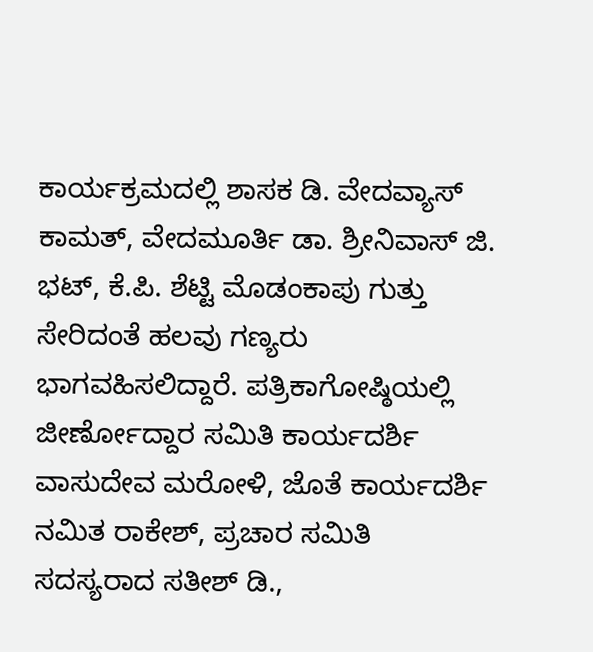ಕಾರ್ಯಕ್ರಮದಲ್ಲಿ ಶಾಸಕ ಡಿ. ವೇದವ್ಯಾಸ್ ಕಾಮತ್, ವೇದಮೂರ್ತಿ ಡಾ. ಶ್ರೀನಿವಾಸ್ ಜಿ. ಭಟ್, ಕೆ.ಪಿ. ಶೆಟ್ಟಿ ಮೊಡಂಕಾಪು ಗುತ್ತು ಸೇರಿದಂತೆ ಹಲವು ಗಣ್ಯರು ಭಾಗವಹಿಸಲಿದ್ದಾರೆ. ಪತ್ರಿಕಾಗೋಷ್ಠಿಯಲ್ಲಿ ಜೀರ್ಣೋದ್ದಾರ ಸಮಿತಿ ಕಾರ್ಯದರ್ಶಿ ವಾಸುದೇವ ಮರೋಳಿ, ಜೊತೆ ಕಾರ್ಯದರ್ಶಿ ನಮಿತ ರಾಕೇಶ್, ಪ್ರಚಾರ ಸಮಿತಿ ಸದಸ್ಯರಾದ ಸತೀಶ್ ಡಿ.,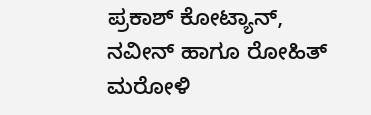ಪ್ರಕಾಶ್ ಕೋಟ್ಯಾನ್, ನವೀನ್ ಹಾಗೂ ರೋಹಿತ್ ಮರೋಳಿ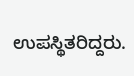ಉಪಸ್ಥಿತರಿದ್ದರು.